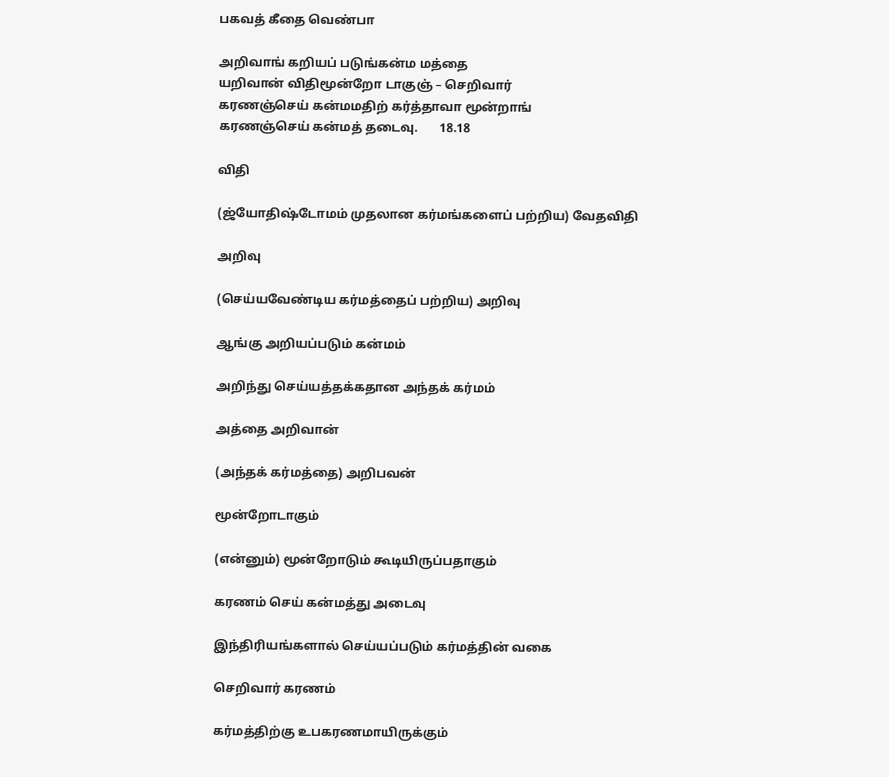பகவத் கீதை வெண்பா

அறிவாங் கறியப் படுங்கன்ம மத்தை
யறிவான் விதிமூன்றோ டாகுஞ் – செறிவார்
கரணஞ்செய் கன்மமதிற் கர்த்தாவா மூன்றாங்
கரணஞ்செய் கன்மத் தடைவு.       18.18

விதி

(ஜ்யோதிஷ்டோமம் முதலான கர்மங்களைப் பற்றிய) வேதவிதி

அறிவு

(செய்யவேண்டிய கர்மத்தைப் பற்றிய) அறிவு

ஆங்கு அறியப்படும் கன்மம்

அறிந்து செய்யத்தக்கதான அந்தக் கர்மம்

அத்தை அறிவான்

(அந்தக் கர்மத்தை) அறிபவன்

மூன்றோடாகும்

(என்னும்) மூன்றோடும் கூடியிருப்பதாகும்

கரணம் செய் கன்மத்து அடைவு

இந்திரியங்களால் செய்யப்படும் கர்மத்தின் வகை

செறிவார் கரணம்

கர்மத்திற்கு உபகரணமாயிருக்கும்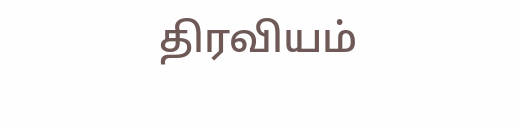திரவியம்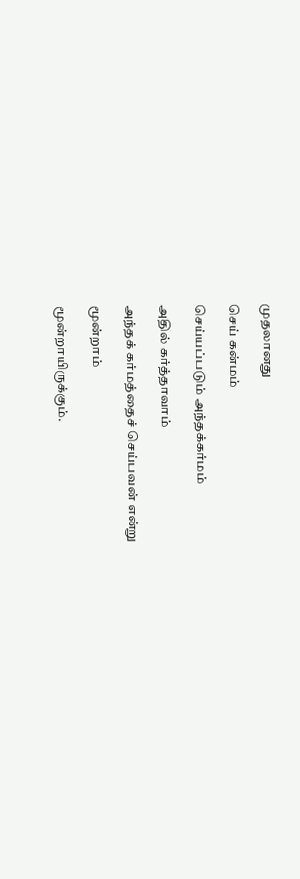முதலானது

செய் கன்மம்

செய்யப்படும் அந்தக்கர்மம்

அதில் கர்த்தாவாம்

அந்தக் கர்மத்தைச் செய்பவன் என்று

மூன்றாம்

மூன்றாயிருக்கும்.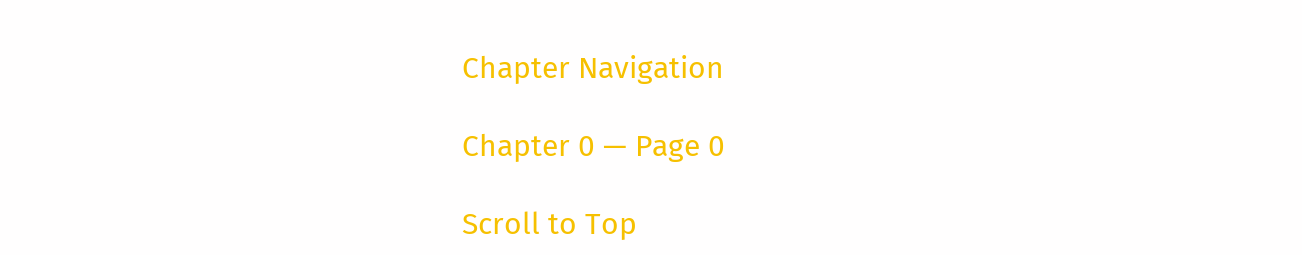Chapter Navigation

Chapter 0 — Page 0

Scroll to Top